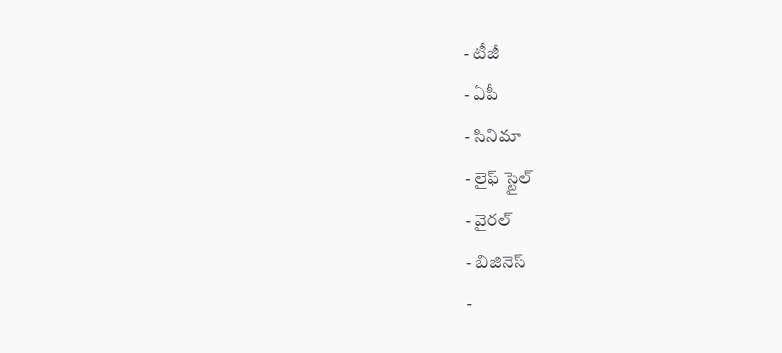- టీజీ
- ఏపీ
- సినిమా
- లైఫ్ స్టైల్
- వైరల్
- బిజినెస్
-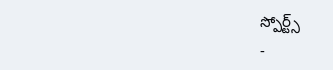స్పోర్ట్స్
-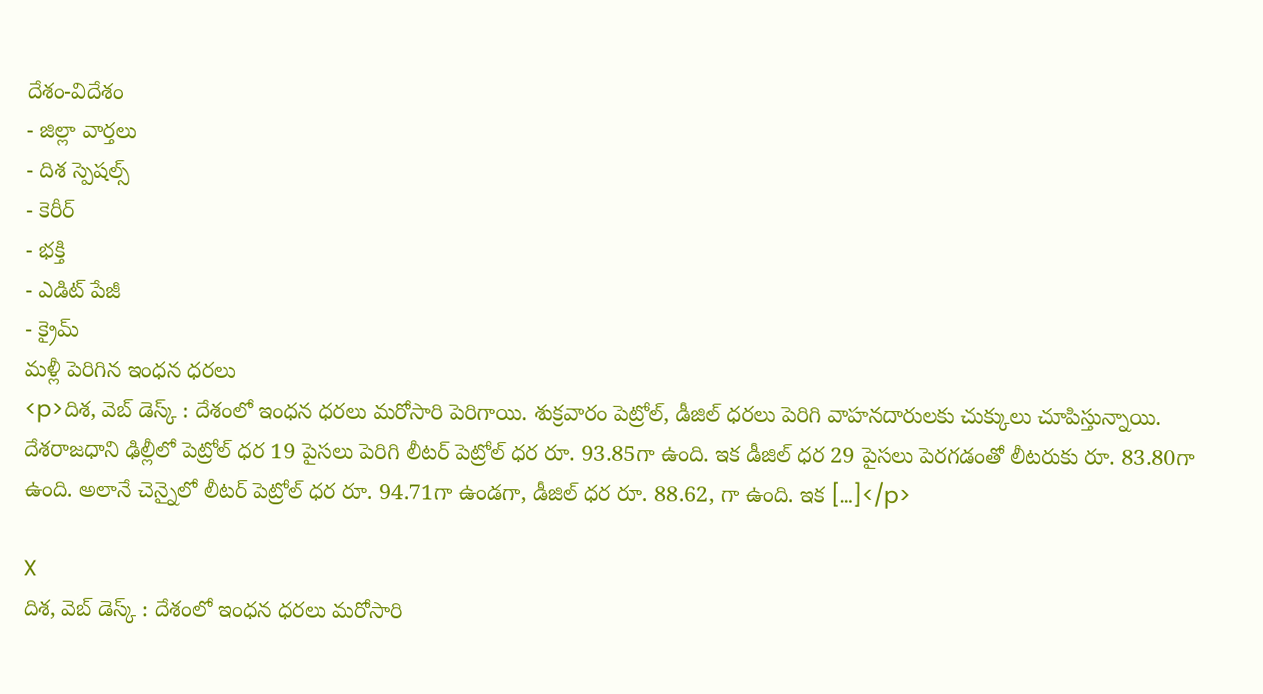దేశం-విదేశం
- జిల్లా వార్తలు
- దిశ స్పెషల్స్
- కెరీర్
- భక్తి
- ఎడిట్ పేజీ
- క్రైమ్
మళ్లీ పెరిగిన ఇంధన ధరలు
<p>దిశ, వెబ్ డెస్క్ : దేశంలో ఇంధన ధరలు మరోసారి పెరిగాయి. శుక్రవారం పెట్రోల్, డీజిల్ ధరలు పెరిగి వాహనదారులకు చుక్కులు చూపిస్తున్నాయి. దేశరాజధాని ఢిల్లీలో పెట్రోల్ ధర 19 పైసలు పెరిగి లీటర్ పెట్రోల్ ధర రూ. 93.85గా ఉంది. ఇక డీజిల్ ధర 29 పైసలు పెరగడంతో లీటరుకు రూ. 83.80గా ఉంది. అలానే చెన్నైలో లీటర్ పెట్రోల్ ధర రూ. 94.71గా ఉండగా, డీజిల్ ధర రూ. 88.62, గా ఉంది. ఇక […]</p>

X
దిశ, వెబ్ డెస్క్ : దేశంలో ఇంధన ధరలు మరోసారి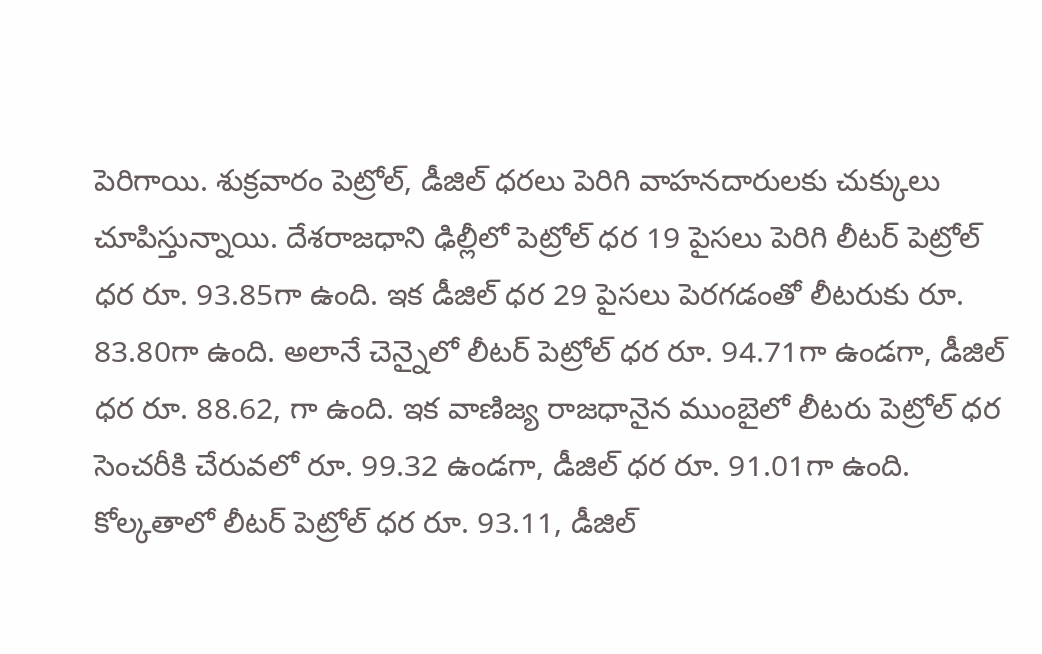పెరిగాయి. శుక్రవారం పెట్రోల్, డీజిల్ ధరలు పెరిగి వాహనదారులకు చుక్కులు చూపిస్తున్నాయి. దేశరాజధాని ఢిల్లీలో పెట్రోల్ ధర 19 పైసలు పెరిగి లీటర్ పెట్రోల్ ధర రూ. 93.85గా ఉంది. ఇక డీజిల్ ధర 29 పైసలు పెరగడంతో లీటరుకు రూ. 83.80గా ఉంది. అలానే చెన్నైలో లీటర్ పెట్రోల్ ధర రూ. 94.71గా ఉండగా, డీజిల్ ధర రూ. 88.62, గా ఉంది. ఇక వాణిజ్య రాజధానైన ముంబైలో లీటరు పెట్రోల్ ధర సెంచరీకి చేరువలో రూ. 99.32 ఉండగా, డీజిల్ ధర రూ. 91.01గా ఉంది. కోల్కతాలో లీటర్ పెట్రోల్ ధర రూ. 93.11, డీజిల్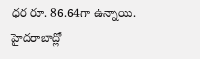ధర రూ. 86.64గా ఉన్నాయి. హైదరాబాద్లో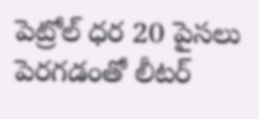పెట్రోల్ ధర 20 పైసలు పెరగడంతో లీటర్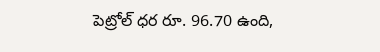పెట్రోల్ ధర రూ. 96.70 ఉంది,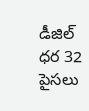డీజిల్ ధర 32 పైసలు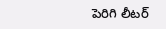పెరిగి లీటర్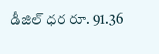డీజిల్ ధర రూ. 91.36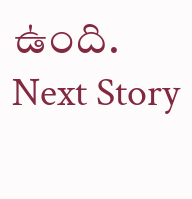ఉంది.
Next Story